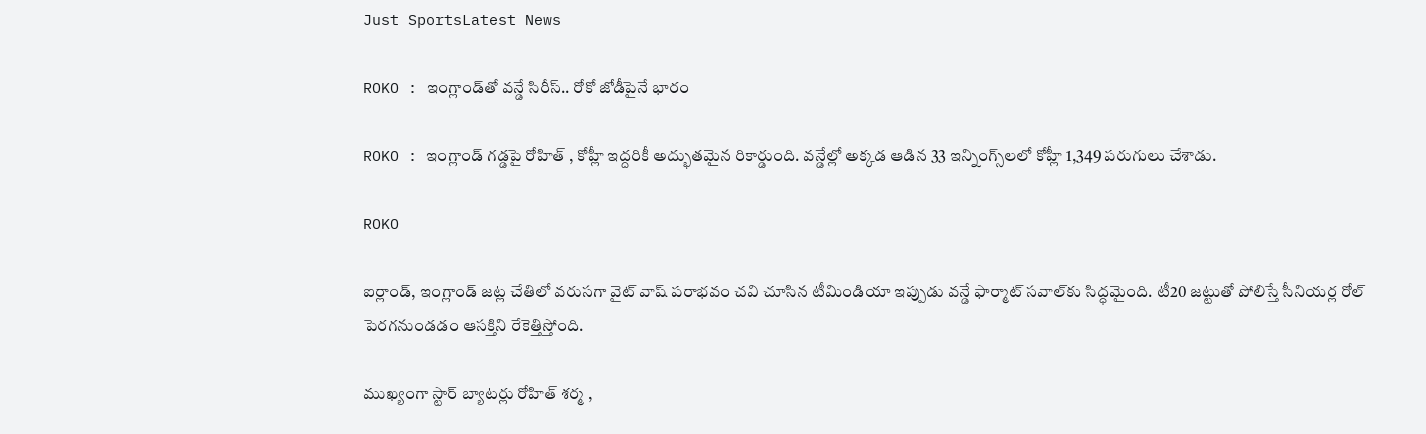Just SportsLatest News

ROKO : ఇంగ్లాండ్‌తో వన్డే సిరీస్.. రోకో జోడీపైనే భారం

ROKO : ఇంగ్లాండ్ గడ్డపై రోహిత్ , కోహ్లీ ఇద్దరికీ అద్భుతమైన రికార్డుంది. వన్డేల్లో అక్కడ ఆడిన 33 ఇన్నింగ్స్‌లలో కోహ్లీ 1,349 పరుగులు చేశాడు.

ROKO

ఐర్లాండ్, ఇంగ్లాండ్ జట్ల చేతిలో వరుసగా వైట్ వాష్ పరాభవం చవి చూసిన టీమిండియా ఇప్పుడు వన్డే ఫార్మాట్ సవాల్‌కు సిద్ధమైంది. టీ20 జట్టుతో పోలిస్తే సీనియర్ల రోల్ పెరగనుండడం ఆసక్తిని రేకెత్తిస్తోంది.

ముఖ్యంగా స్టార్ బ్యాటర్లు రోహిత్ శర్మ ,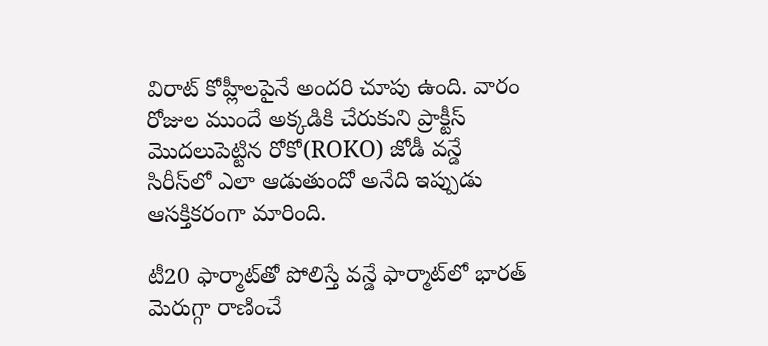విరాట్ కోహ్లీలపైనే అందరి చూపు ఉంది. వారం రోజుల ముందే అక్కడికి చేరుకుని ప్రాక్టీస్ మొదలుపెట్టిన రోకో(ROKO) జోడీ వన్డే సిరీస్‌లో ఎలా ఆడుతుందో అనేది ఇప్పుడు ఆసక్తికరంగా మారింది.

టీ20 ఫార్మాట్‌తో పోలిస్తే వన్డే ఫార్మాట్‌లో భారత్ మెరుగ్గా రాణించే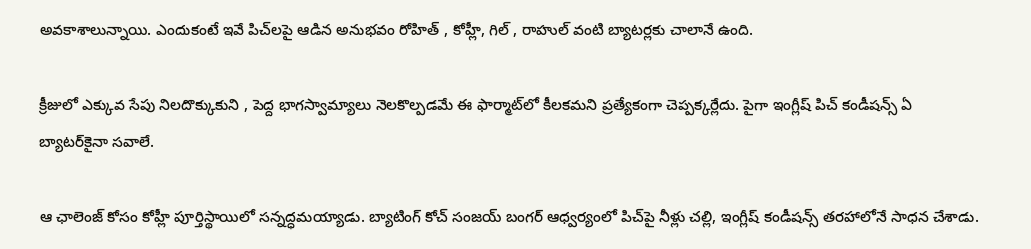అవకాశాలున్నాయి. ఎందుకంటే ఇవే పిచ్‌లపై ఆడిన అనుభవం రోహిత్ , కోహ్లీ, గిల్ , రాహుల్ వంటి బ్యాటర్లకు చాలానే ఉంది.

క్రీజులో ఎక్కువ సేపు నిలదొక్కుకుని , పెద్ద భాగస్వామ్యాలు నెలకొల్పడమే ఈ ఫార్మాట్‌లో కీలకమని ప్రత్యేకంగా చెప్పక్కర్లేదు. పైగా ఇంగ్లీష్ పిచ్ కండీషన్స్ ఏ బ్యాటర్‌కైనా సవాలే.

ఆ ఛాలెంజ్ కోసం కోహ్లీ పూర్తిస్థాయిలో సన్నద్ధమయ్యాడు. బ్యాటింగ్ కోచ్ సంజయ్ బంగర్ ఆధ్వర్యంలో పిచ్‌పై నీళ్లు చల్లి, ఇంగ్లీష్ కండీషన్స్ తరహాలోనే సాధన చేశాడు.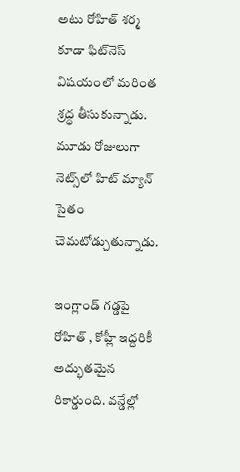అటు రోహిత్ శర్మ కూడా ఫిట్‌నెస్ విషయంలో మరింత శ్రద్ధ తీసుకున్నాడు. మూడు రోజులుగా నెట్స్‌లో హిట్ మ్యాన్ సైతం చెమటోడ్చుతున్నాడు.

ఇంగ్లాండ్ గడ్డపై రోహిత్ , కోహ్లీ ఇద్దరికీ అద్భుతమైన రికార్డుంది. వన్డేల్లో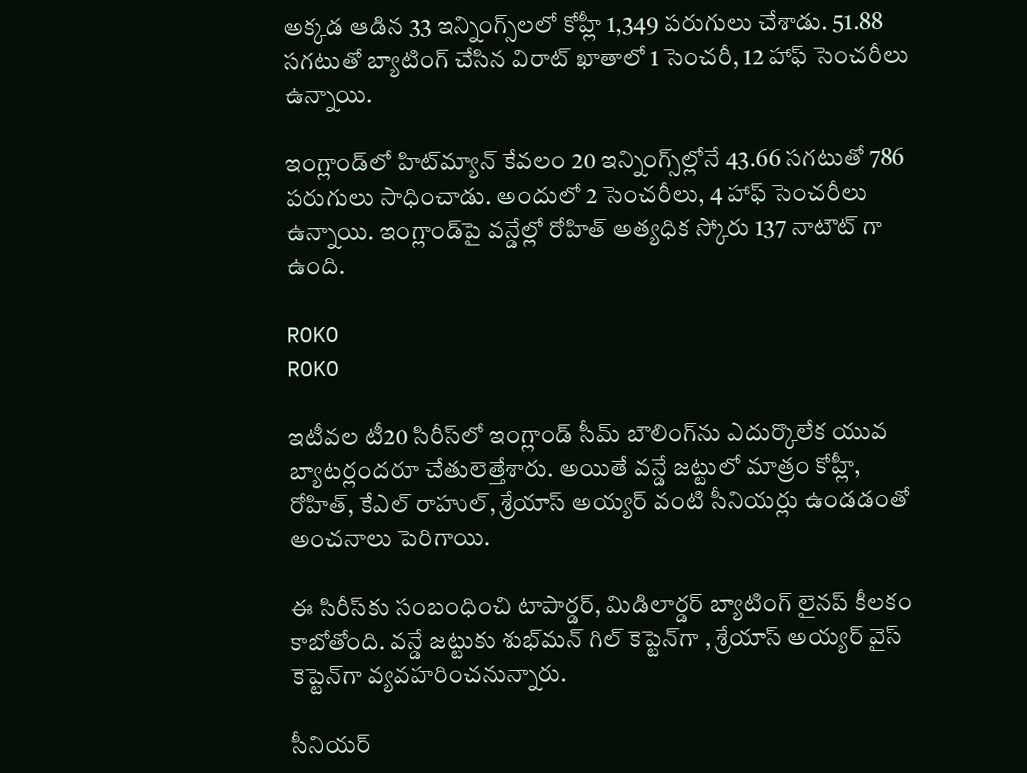అక్కడ ఆడిన 33 ఇన్నింగ్స్‌లలో కోహ్లీ 1,349 పరుగులు చేశాడు. 51.88 సగటుతో బ్యాటింగ్ చేసిన విరాట్ ఖాతాలో 1 సెంచరీ, 12 హాఫ్ సెంచరీలు ఉన్నాయి.

ఇంగ్లాండ్‌లో హిట్‌మ్యాన్ కేవలం 20 ఇన్నింగ్స్‌ల్లోనే 43.66 సగటుతో 786 పరుగులు సాధించాడు. అందులో 2 సెంచరీలు, 4 హాఫ్ సెంచరీలు ఉన్నాయి. ఇంగ్లాండ్‌పై వన్డేల్లో రోహిత్ అత్యధిక స్కోరు 137 నాటౌట్ గా ఉంది.

ROKO
ROKO

ఇటీవల టీ20 సిరీస్‌లో ఇంగ్లాండ్ సీమ్ బౌలింగ్‌ను ఎదుర్కొలేక యువ బ్యాటర్లందరూ చేతులెత్తేశారు. అయితే వన్డే జట్టులో మాత్రం కోహ్లీ, రోహిత్, కేఎల్ రాహుల్, శ్రేయాస్ అయ్యర్ వంటి సీనియర్లు ఉండడంతో అంచనాలు పెరిగాయి.

ఈ సిరీస్‌కు సంబంధించి టాపార్డర్, మిడిలార్డర్ బ్యాటింగ్ లైనప్ కీలకం కాబోతోంది. వన్డే జట్టుకు శుభ్‌మన్ గిల్ కెప్టెన్‌గా , శ్రేయాస్ అయ్యర్ వైస్ కెప్టెన్‌గా వ్యవహరించనున్నారు.

సీనియర్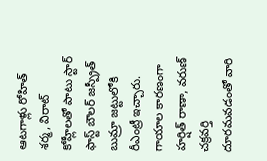ఆటగాళ్లు రోహిత్ శర్మ, విరాట్ కోహ్లీలతో పాటు స్టార్ ఫాస్ట్ బౌలర్ జస్ప్రీత్ బుమ్రా జట్టులోకి రీఎంట్రీ ఇచ్చారు. గాయాల కారణంగా హర్షిత్ రాణా, వరుణ్ చక్రవర్తి దూరమవడంతో వారి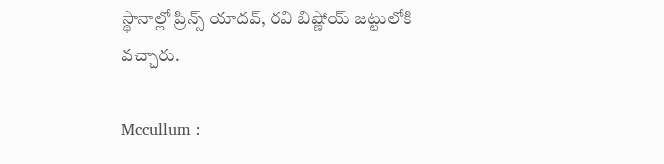స్థానాల్లో ప్రిన్స్ యాదవ్, రవి బిష్ణోయ్ జట్టులోకి వచ్చారు.

Mccullum :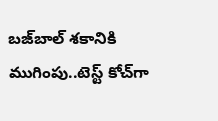బజ్‌బాల్ శకానికి ముగింపు..టెస్ట్ కోచ్‌గా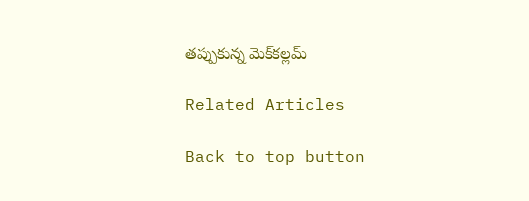తప్పుకున్న మెక్‌కల్లమ్

Related Articles

Back to top button